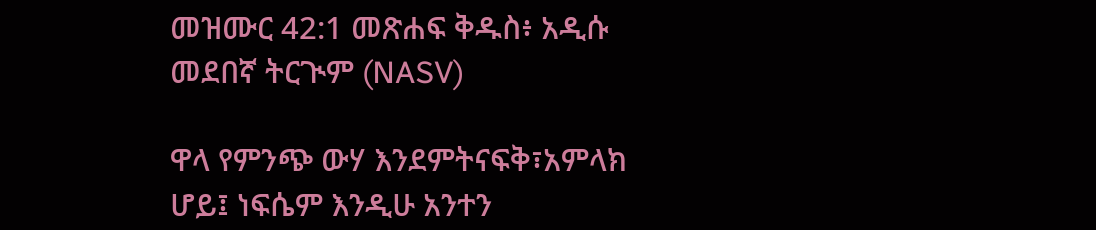መዝሙር 42:1 መጽሐፍ ቅዱስ፥ አዲሱ መደበኛ ትርጒም (NASV)

ዋላ የምንጭ ውሃ እንደምትናፍቅ፣አምላክ ሆይ፤ ነፍሴም እንዲሁ አንተን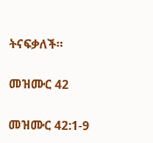ትናፍቃለች።

መዝሙር 42

መዝሙር 42:1-9